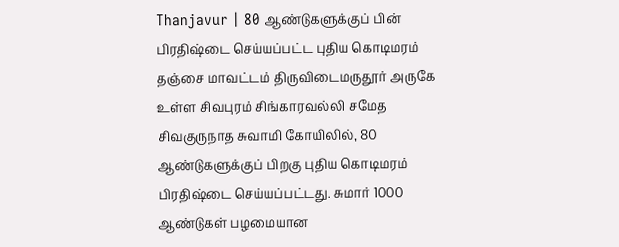Thanjavur | 80 ஆண்டுகளுக்குப் பின் பிரதிஷ்டை செய்யப்பட்ட புதிய கொடிமரம் தஞ்சை மாவட்டம் திருவிடைமருதூர் அருகே உள்ள சிவபுரம் சிங்காரவல்லி சமேத சிவகுருநாத சுவாமி கோயிலில், 80 ஆண்டுகளுக்குப் பிறகு புதிய கொடிமரம் பிரதிஷ்டை செய்யப்பட்டது. சுமார் 1000 ஆண்டுகள் பழமையான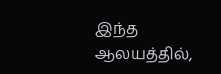இந்த ஆலயத்தில்,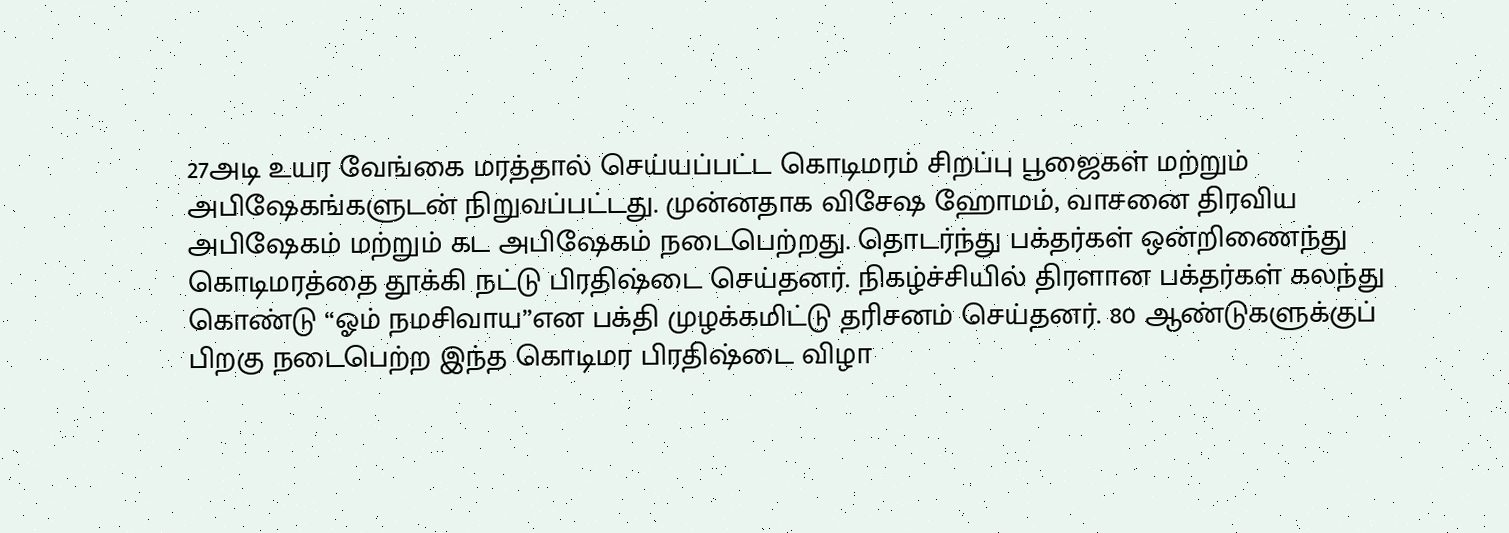27அடி உயர வேங்கை மரத்தால் செய்யப்பட்ட கொடிமரம் சிறப்பு பூஜைகள் மற்றும் அபிஷேகங்களுடன் நிறுவப்பட்டது. முன்னதாக விசேஷ ஹோமம், வாசனை திரவிய அபிஷேகம் மற்றும் கட அபிஷேகம் நடைபெற்றது. தொடர்ந்து பக்தர்கள் ஒன்றிணைந்து கொடிமரத்தை தூக்கி நட்டு பிரதிஷ்டை செய்தனர். நிகழ்ச்சியில் திரளான பக்தர்கள் கலந்து கொண்டு “ஓம் நமசிவாய”என பக்தி முழக்கமிட்டு தரிசனம் செய்தனர். 80 ஆண்டுகளுக்குப் பிறகு நடைபெற்ற இந்த கொடிமர பிரதிஷ்டை விழா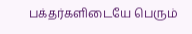பக்தர்களிடையே பெரும்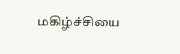மகிழ்ச்சியை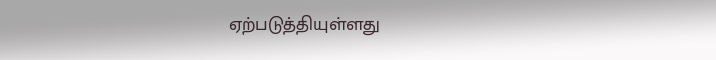ஏற்படுத்தியுள்ளது